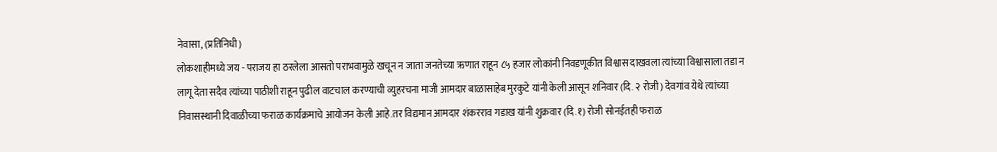नेवासा, (प्रतिनिधी)
लोकशाहीमध्ये जय - पराजय हा ठरलेला आसतो पराभवामुळे खचून न जाता जनतेच्या ऋणात राहून ८५ हजार लोकांनी निवडणूकीत विश्वास दाखवला त्यांच्या विश्वासाला तडा न लागू देता सदैव त्यांच्या पाठीशी राहून पुढील वाटचाल करण्याची व्युहरचना माजी आमदार बाळासाहेब मुरकुटे यांनी केली आसून शनिवार (दि. २ रोजी) देवगांव येथे त्यांच्या निवासस्थानी दिवाळीच्या फराळ कार्यक्रमाचे आयोजन केली आहे.तर विद्यमान आमदार शंकरराव गडाख यांनी शुक्रवार (दि.१) रोजी सोनईतही फराळ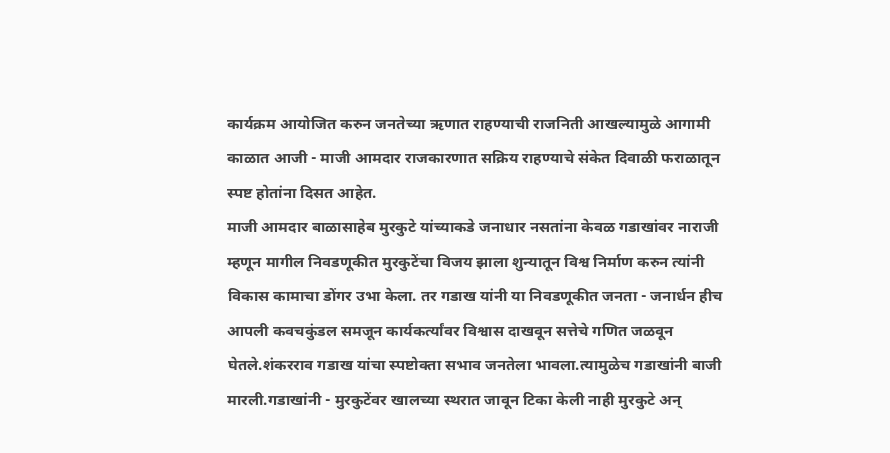कार्यक्रम आयोजित करुन जनतेच्या ऋणात राहण्याची राजनिती आखल्यामुळे आगामी काळात आजी - माजी आमदार राजकारणात सक्रिय राहण्याचे संकेत दिवाळी फराळातून स्पष्ट होतांना दिसत आहेत.
माजी आमदार बाळासाहेब मुरकुटे यांच्याकडे जनाधार नसतांना केवळ गडाखांवर नाराजी म्हणून मागील निवडणूकीत मुरकुटेंचा विजय झाला शुन्यातून विश्व निर्माण करुन त्यांनी विकास कामाचा डोंगर उभा केला. तर गडाख यांनी या निवडणूकीत जनता - जनार्धन हीच आपली कवचकुंडल समजून कार्यकर्त्यांवर विश्वास दाखवून सत्तेचे गणित जळवून घेतले.शंकरराव गडाख यांचा स्पष्टोक्ता सभाव जनतेला भावला.त्यामुळेच गडाखांनी बाजी मारली.गडाखांनी - मुरकुटेंवर खालच्या स्थरात जावून टिका केली नाही मुरकुटे अन्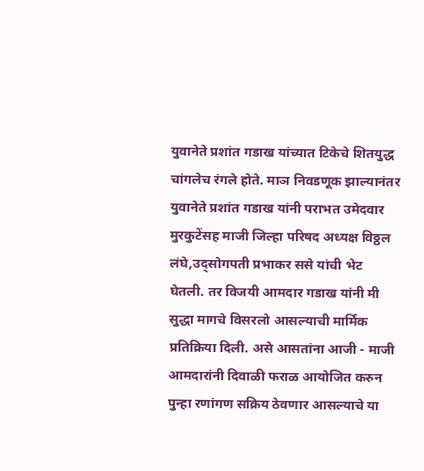युवानेते प्रशांत गडाख यांच्यात टिकेचे शितयुद्ध चांगलेच रंगले होते. माञ निवडणूक झाल्यानंतर युवानेते प्रशांत गडाख यांनी पराभत उमेदवार मुरकुटेंसह माजी जिल्हा परिषद अध्यक्ष विठ्ठल लंघे,उद्सोगपती प्रभाकर ससे यांची भेट घेतली. तर विजयी आमदार गडाख यांनी मी सुद्धा मागचे विसरलो आसल्याची मार्मिक प्रतिक्रिया दिली. असे आसतांना आजी - माजी आमदारांनी दिवाळी फराळ आयोजित करुन पुन्हा रणांगण सक्रिय ठेवणार आसल्याचे या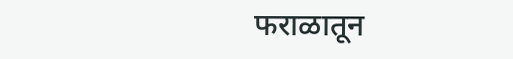फराळातून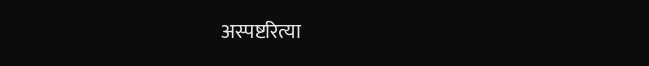अस्पष्टरित्या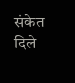संकेत दिले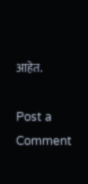आहेत.

Post a Comment